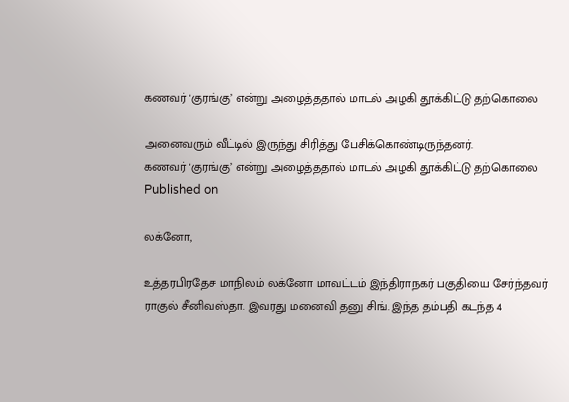கணவர் 'குரங்கு’ என்று அழைத்ததால் மாடல் அழகி தூக்கிட்டு தற்கொலை

அனைவரும் வீட்டில் இருந்து சிரித்து பேசிக்கொண்டிருந்தனர்.
கணவர் 'குரங்கு’ என்று அழைத்ததால் மாடல் அழகி தூக்கிட்டு தற்கொலை
Published on

லக்னோ,

உத்தரபிரதேச மாநிலம் லக்னோ மாவட்டம் இந்திராநகர் பகுதியை சேர்ந்தவர் ராகுல் சீனிவஸ்தா. இவரது மனைவி தனு சிங். இந்த தம்பதி கடந்த 4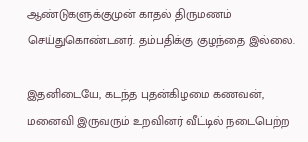ஆண்டுகளுக்குமுன் காதல் திருமணம் செய்துகொண்டனர். தம்பதிக்கு குழந்தை இல்லை.

இதனிடையே, கடந்த புதன்கிழமை கணவன், மனைவி இருவரும் உறவினர் வீட்டில் நடைபெற்ற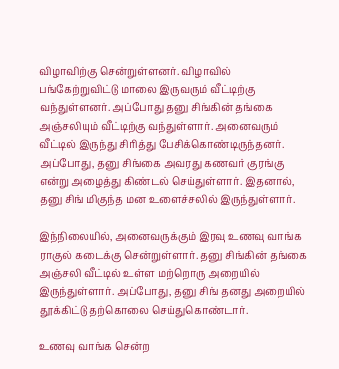விழாவிற்கு சென்றுள்ளனர். விழாவில் பங்கேற்றுவிட்டு மாலை இருவரும் வீட்டிற்கு வந்துள்ளனர். அப்போது தனு சிங்கின் தங்கை அஞ்சலியும் வீட்டிற்கு வந்துள்ளார். அனைவரும் வீட்டில் இருந்து சிரித்து பேசிக்கொண்டிருந்தனர். அப்போது, தனு சிங்கை அவரது கணவர் குரங்கு என்று அழைத்து கிண்டல் செய்துள்ளார். இதனால், தனு சிங் மிகுந்த மன உளைச்சலில் இருந்துள்ளார்.

இந்நிலையில், அனைவருக்கும் இரவு உணவு வாங்க ராகுல் கடைக்கு சென்றுள்ளார். தனு சிங்கின் தங்கை அஞ்சலி வீட்டில் உள்ள மற்றொரு அறையில் இருந்துள்ளார். அப்போது, தனு சிங் தனது அறையில் தூக்கிட்டு தற்கொலை செய்துகொண்டார்.

உணவு வாங்க சென்ற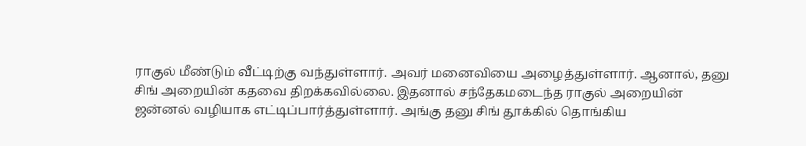ராகுல் மீண்டும் வீட்டிற்கு வந்துள்ளார். அவர் மனைவியை அழைத்துள்ளார். ஆனால், தனு சிங் அறையின் கதவை திறக்கவில்லை. இதனால் சந்தேகமடைந்த ராகுல் அறையின் ஜன்னல் வழியாக எட்டிப்பார்த்துள்ளார். அங்கு தனு சிங் தூக்கில் தொங்கிய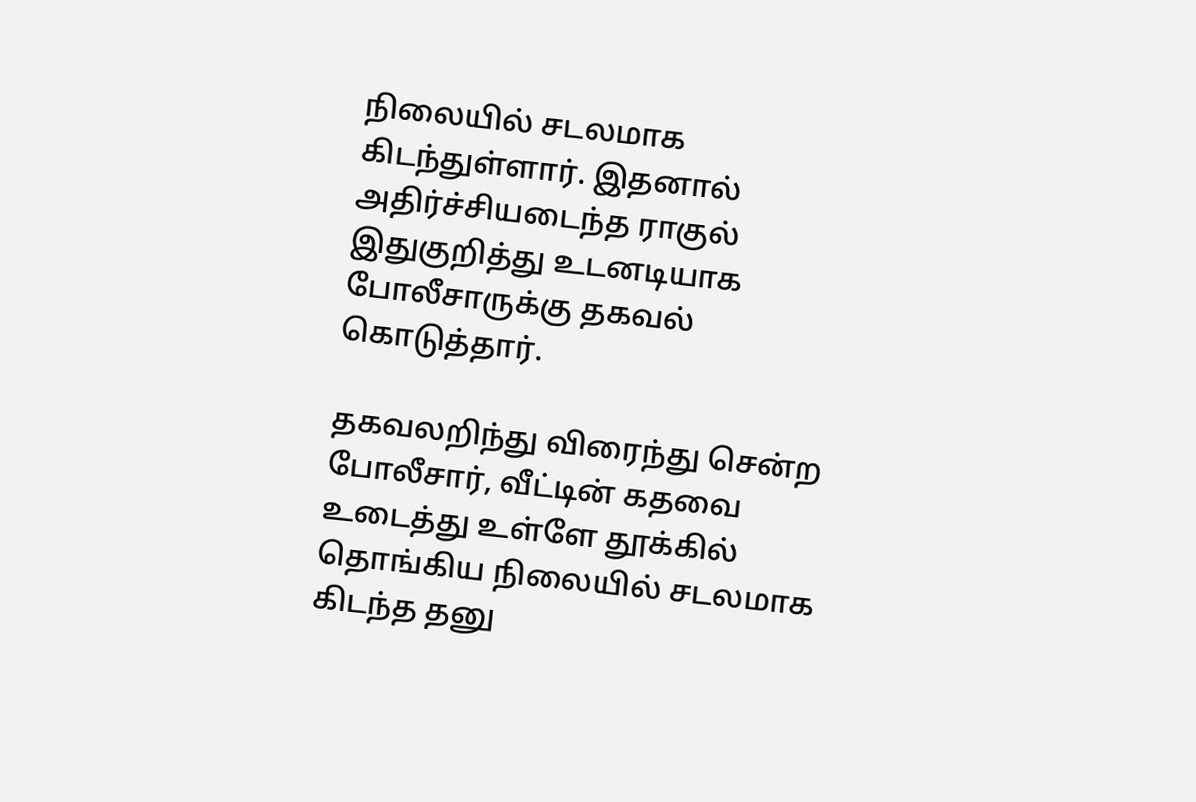நிலையில் சடலமாக கிடந்துள்ளார். இதனால் அதிர்ச்சியடைந்த ராகுல் இதுகுறித்து உடனடியாக போலீசாருக்கு தகவல் கொடுத்தார்.

தகவலறிந்து விரைந்து சென்ற போலீசார், வீட்டின் கதவை உடைத்து உள்ளே தூக்கில் தொங்கிய நிலையில் சடலமாக கிடந்த தனு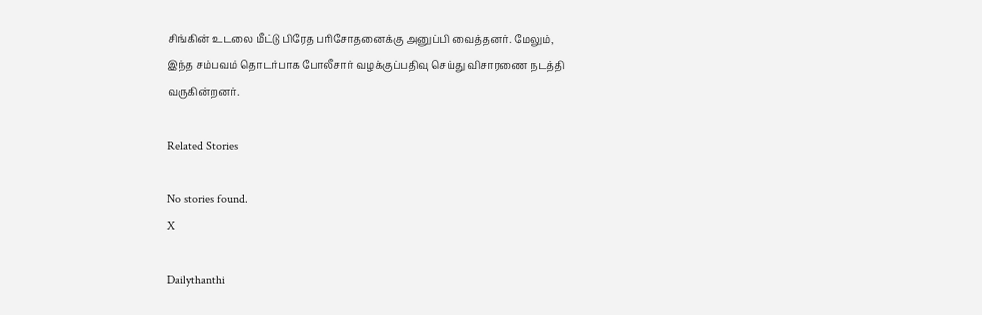சிங்கின் உடலை மீட்டு பிரேத பரிசோதனைக்கு அனுப்பி வைத்தனர். மேலும், இந்த சம்பவம் தொடர்பாக போலீசார் வழக்குப்பதிவு செய்து விசாரணை நடத்தி வருகின்றனர்.

Related Stories

No stories found.
X

Dailythanthi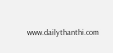www.dailythanthi.com